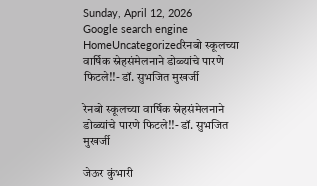Sunday, April 12, 2026
Google search engine
HomeUncategorizedरेनबो स्कूलच्या वार्षिक स्नेहसंमेलनाने डोळ्यांचे पारणे फिटले!!- डॉ. सुभजित मुखर्जी

रेनबो स्कूलच्या वार्षिक स्नेहसंमेलनाने डोळ्यांचे पारणे फिटले!!- डॉ. सुभजित मुखर्जी

जेऊर कुंभारी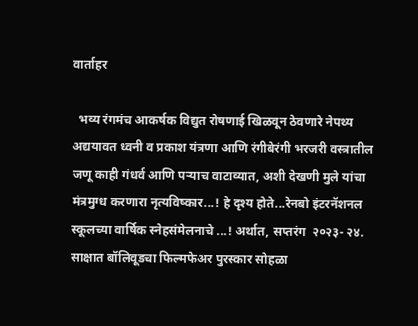वार्ताहर

  भव्य रंगमंच आकर्षक विद्युत रोषणाई खिळवून ठेवणारे नेपथ्य अद्ययावत ध्वनी व प्रकाश यंत्रणा आणि रंगीबेरंगी भरजरी वस्त्रातील जणू काही गंधर्व आणि पऱ्याच वाटाव्यात, अशी देखणी मुले यांचा मंत्रमुग्ध करणारा नृत्यविष्कार...! हे दृश्य होते...रेनबो इंटरनॅशनल स्कूलच्या वार्षिक स्नेहसंमेलनाचे ...! अर्थात, सप्तरंग  २०२३- २४. साक्षात बॉलिवूडचा फिल्मफेअर पुरस्कार सोहळा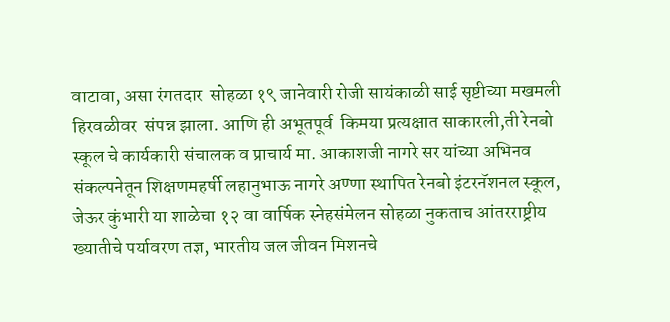वाटावा, असा रंगतदार  सोहळा १९ जानेवारी रोजी सायंकाळी साई सृष्टीच्या मखमली हिरवळीवर  संपन्न झाला. आणि ही अभूतपूर्व  किमया प्रत्यक्षात साकारली,ती रेनबो स्कूल चे कार्यकारी संचालक व प्राचार्य मा. आकाशजी नागरे सर यांच्या अभिनव संकल्पनेतून शिक्षणमहर्षी लहानुभाऊ नागरे अण्णा स्थापित रेनबो इंटरनॅशनल स्कूल, जेऊर कुंभारी या शाळेचा १२ वा वार्षिक स्नेहसंमेलन सोहळा नुकताच आंतरराष्ट्रीय ख्यातीचे पर्यावरण तज्ञ, भारतीय जल जीवन मिशनचे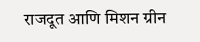राजदूत आणि मिशन ग्रीन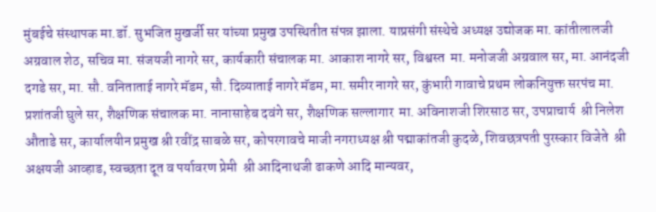मुंबईचे संस्थापक मा.डॉ. सुभजित मुखर्जी सर यांच्या प्रमुख उपस्थितीत संपन्न झाला. याप्रसंगी संस्थेचे अध्यक्ष उद्योजक मा. कांतीलालजी अग्रवाल शेठ, सचिव मा. संजयजी नागरे सर, कार्यकारी संचालक मा. आकाश नागरे सर, विश्वस्त  मा. मनोजजी अग्रवाल सर, मा. आनंदजी दगडे सर, मा. सौ. वनिताताई नागरे मॅडम, सौ. दिव्याताई नागरे मॅडम, मा. समीर नागरे सर, कुंभारी गावाचे प्रथम लोकनियुक्त सरपंच मा. प्रशांतजी घुले सर, शैक्षणिक संचालक मा. नानासाहेब दवंगे सर, शैक्षणिक सल्लागार  मा. अविनाशजी शिरसाठ सर, उपप्राचार्य  श्री निलेश औताडे सर, कार्यालयीन प्रमुख श्री रवींद्र साबळे सर, कोपरगावचे माजी नगराध्यक्ष श्री पद्माकांतजी कुदळे, शिवछत्रपती पुरस्कार विजेते  श्री अक्षयजी आव्हाड, स्वच्छता दूत व पर्यावरण प्रेमी  श्री आदिनाथजी ढाकणे आदि मान्यवर,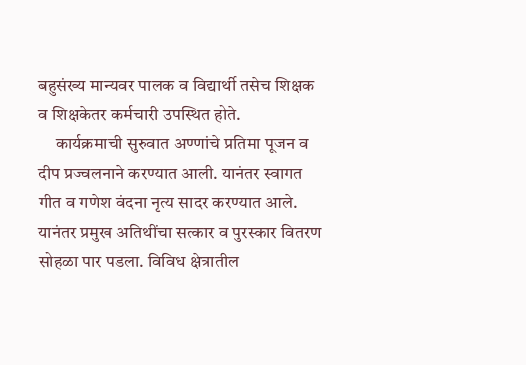बहुसंख्य मान्यवर पालक व विद्यार्थी तसेच शिक्षक व शिक्षकेतर कर्मचारी उपस्थित होते.
     कार्यक्रमाची सुरुवात अण्णांचे प्रतिमा पूजन व दीप प्रज्वलनाने करण्यात आली. यानंतर स्वागत गीत व गणेश वंदना नृत्य सादर करण्यात आले. यानंतर प्रमुख अतिथींचा सत्कार व पुरस्कार वितरण सोहळा पार पडला. विविध क्षेत्रातील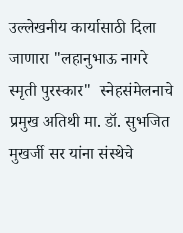उल्लेखनीय कार्यासाठी दिला जाणारा "लहानुभाऊ नागरे स्मृती पुरस्कार"  स्नेहसंमेलनाचे प्रमुख अतिथी मा. डॉ. सुभजित मुखर्जी सर यांना संस्थेचे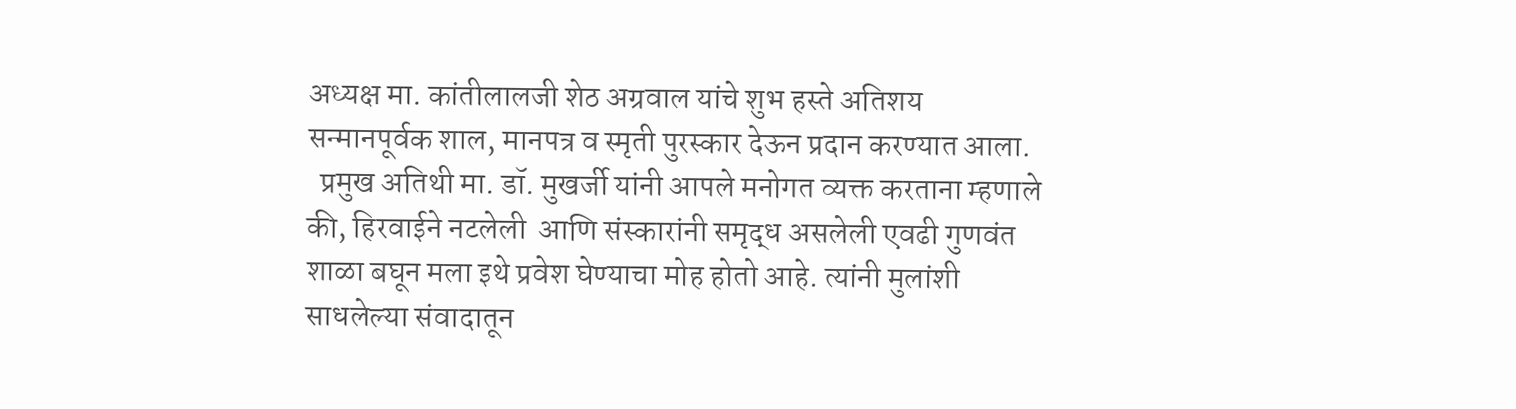अध्यक्ष मा. कांतीलालजी शेठ अग्रवाल यांचे शुभ हस्ते अतिशय सन्मानपूर्वक शाल, मानपत्र व स्मृती पुरस्कार देऊन प्रदान करण्यात आला.
  प्रमुख अतिथी मा. डॉ. मुखर्जी यांनी आपले मनोगत व्यक्त करताना म्हणाले की, हिरवाईने नटलेली  आणि संस्कारांनी समृद्ध असलेली एवढी गुणवंत शाळा बघून मला इथे प्रवेश घेण्याचा मोह होतो आहे. त्यांनी मुलांशी साधलेल्या संवादातून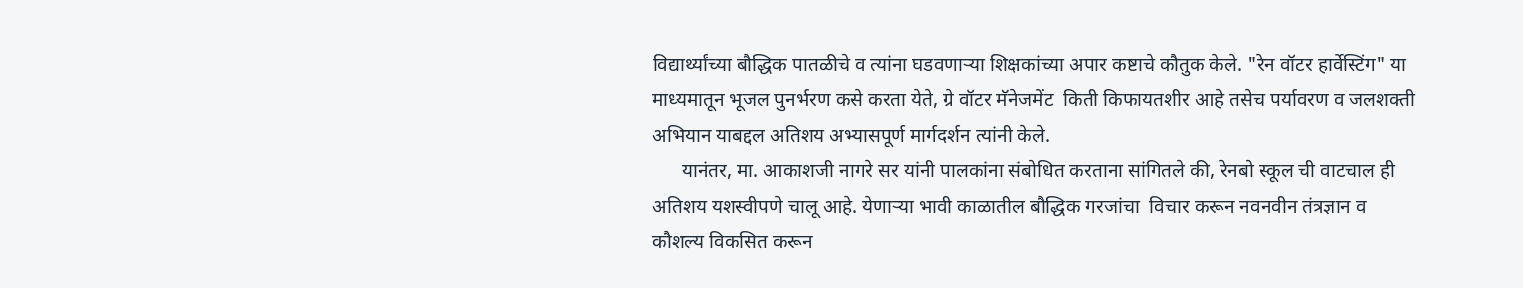विद्यार्थ्यांच्या बौद्धिक पातळीचे व त्यांना घडवणाऱ्या शिक्षकांच्या अपार कष्टाचे कौतुक केले. "रेन वॉटर हार्वेस्टिंग" या माध्यमातून भूजल पुनर्भरण कसे करता येते, ग्रे वॉटर मॅनेजमेंट  किती किफायतशीर आहे तसेच पर्यावरण व जलशक्ती अभियान याबद्दल अतिशय अभ्यासपूर्ण मार्गदर्शन त्यांनी केले.
      यानंतर, मा. आकाशजी नागरे सर यांनी पालकांना संबोधित करताना सांगितले की, रेनबो स्कूल ची वाटचाल ही अतिशय यशस्वीपणे चालू आहे. येणाऱ्या भावी काळातील बौद्धिक गरजांचा  विचार करून नवनवीन तंत्रज्ञान व कौशल्य विकसित करून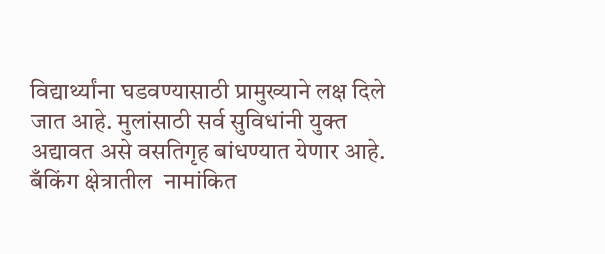विद्यार्थ्यांना घडवण्यासाठी प्रामुख्याने लक्ष दिले जात आहे. मुलांसाठी सर्व सुविधांनी युक्त  अद्यावत असे वसतिगृह बांधण्यात येणार आहे. बँकिंग क्षेत्रातील  नामांकित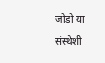जोडो या संस्थेशी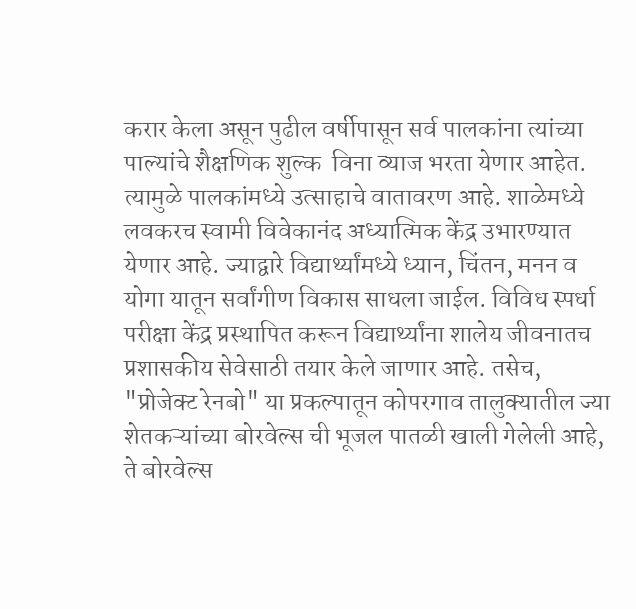करार केला असून पुढील वर्षीपासून सर्व पालकांना त्यांच्या पाल्यांचे शैक्षणिक शुल्क  विना व्याज भरता येणार आहेत. त्यामुळे पालकांमध्ये उत्साहाचे वातावरण आहे. शाळेमध्ये लवकरच स्वामी विवेकानंद अध्यात्मिक केंद्र उभारण्यात येणार आहे. ज्याद्वारे विद्यार्थ्यांमध्ये ध्यान, चिंतन, मनन व योगा यातून सर्वांगीण विकास साधला जाईल. विविध स्पर्धा परीक्षा केंद्र प्रस्थापित करून विद्यार्थ्यांना शालेय जीवनातच प्रशासकीय सेवेसाठी तयार केले जाणार आहे. तसेच, "प्रोजेक्ट रेनबो" या प्रकल्पातून कोपरगाव तालुक्यातील ज्या शेतकऱ्यांच्या बोरवेल्स ची भूजल पातळी खाली गेलेली आहे, ते बोरवेल्स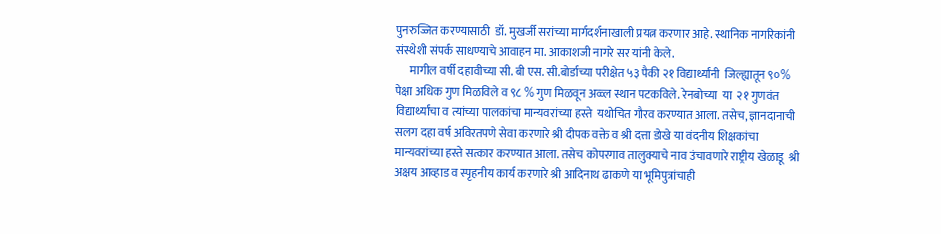पुनरुज्जित करण्यासाठी  डॉ. मुखर्जी सरांच्या मार्गदर्शनाखाली प्रयत्न करणार आहे. स्थानिक नागरिकांनी संस्थेशी संपर्क साधण्याचे आवाहन मा. आकाशजी नागरे सर यांनी केले.
      मागील वर्षी दहावीच्या सी. बी एस. सी.बोर्डाच्या परीक्षेत ५३ पैकी २१ विद्यार्थ्यांनी  जिल्ह्यातून ९०% पेक्षा अधिक गुण मिळविले व ९८ % गुण मिळवून अव्व्ल स्थान पटकविले. रेनबोच्या  या  २१ गुणवंत विद्यार्थ्यांचा व त्यांच्या पालकांचा मान्यवरांच्या हस्ते  यथोचित गौरव करण्यात आला. तसेच, ज्ञानदानाची सलग दहा वर्ष अविरतपणे सेवा करणारे श्री दीपक वक्ते व श्री दत्ता डोखे या वंदनीय शिक्षकांचा मान्यवरांच्या हस्ते सत्कार करण्यात आला. तसेच कोपरगाव तालुक्याचे नाव उंचावणारे राष्ट्रीय खेळाडू  श्री अक्षय आव्हाड व स्पृहनीय कार्य करणारे श्री आदिनाथ ढाकणे या भूमिपुत्रांचाही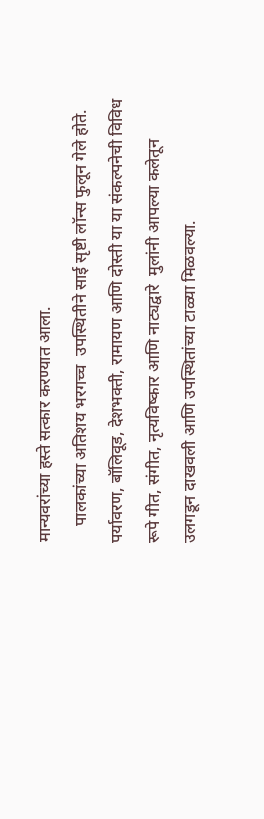मान्यवरांच्या हस्ते सत्कार करण्यात आला.
    पालकांच्या अतिशय भरगच्च  उपस्थितीने साई सृष्टी लॉन्स फुलून गेले होते. पर्यावरण, बॉलिवूड, देशभक्ती, रामायण आणि दोस्ती या या संकल्पनेची विविध रूपे गीत, संगीत, नृत्यविष्कार आणि नाट्यद्वारे  मुलांनी आपल्या कलेतून उलगडून दाखवली आणि उपस्थितांच्या टाळ्या मिळवल्या.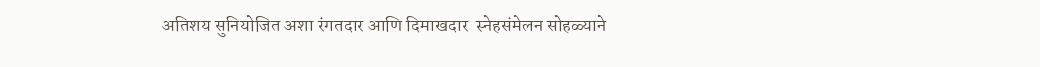अतिशय सुनियोजित अशा रंगतदार आणि दिमाखदार  स्नेहसंमेलन सोहळ्याने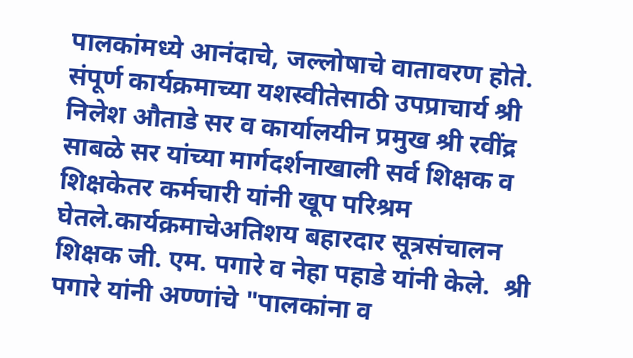पालकांमध्ये आनंदाचे, जल्लोषाचे वातावरण होते. संपूर्ण कार्यक्रमाच्या यशस्वीतेसाठी उपप्राचार्य श्री निलेश औताडे सर व कार्यालयीन प्रमुख श्री रवींद्र साबळे सर यांच्या मार्गदर्शनाखाली सर्व शिक्षक व शिक्षकेतर कर्मचारी यांनी खूप परिश्रम घेतले.कार्यक्रमाचेअतिशय बहारदार सूत्रसंचालन शिक्षक जी. एम. पगारे व नेहा पहाडे यांनी केले.  श्री पगारे यांनी अण्णांचे "पालकांना व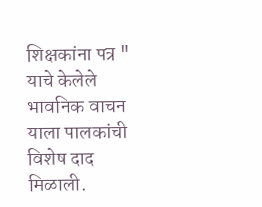शिक्षकांना पत्र " याचे केलेले भावनिक वाचन याला पालकांची विशेष दाद मिळाली.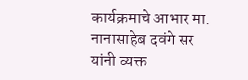कार्यक्रमाचे आभार मा. नानासाहेब दवंगे सर यांनी व्यक्त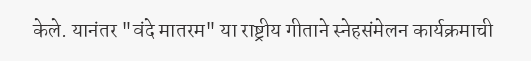केले. यानंतर "वंदे मातरम" या राष्ट्रीय गीताने स्नेहसंमेलन कार्यक्रमाची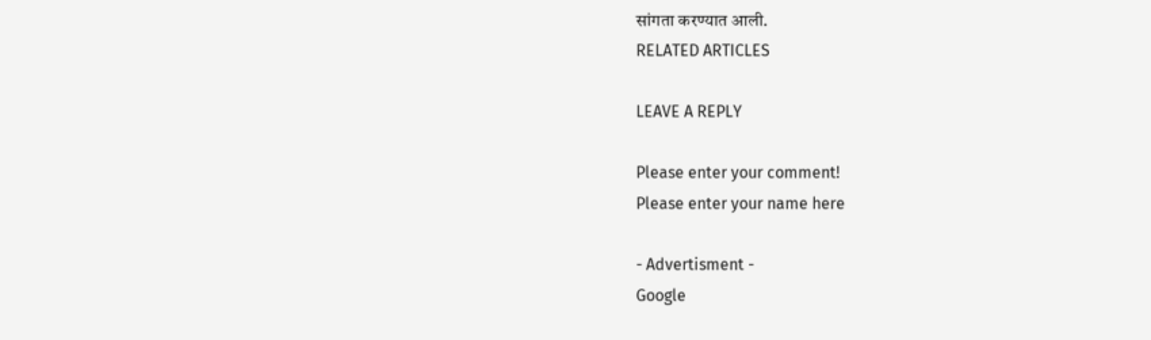सांगता करण्यात आली.
RELATED ARTICLES

LEAVE A REPLY

Please enter your comment!
Please enter your name here

- Advertisment -
Google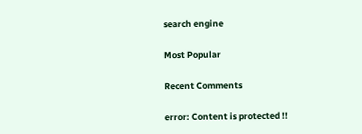search engine

Most Popular

Recent Comments

error: Content is protected !!